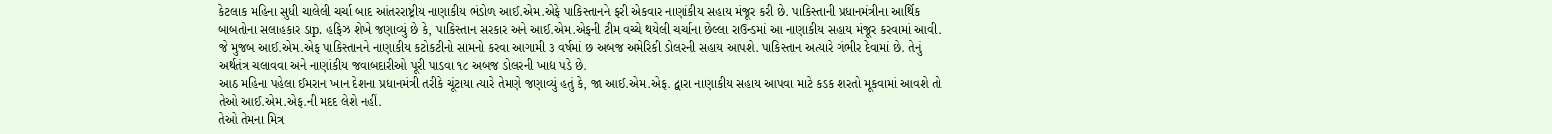કેટલાક મહિના સુધી ચાલેલી ચર્ચા બાદ આંતરરાષ્ટ્રીય નાણાકીય ભંડોળ આઈ.એમ.એફે પાકિસ્તાનને ફરી એકવાર નાણાંકીય સહાય મંજૂર કરી છે. પાકિસ્તાની પ્રધાનમંત્રીના આર્થિક બાબતોના સલાહકાર ડાp. હફિઝ શેખે જણાવ્યું છે કે, પાકિસ્તાન સરકાર અને આઈ.એમ.એફની ટીમ વચ્ચે થયેલી ચર્ચાના છેલ્લા રાઉન્ડમાં આ નાણાકીય સહાય મંજૂર કરવામાં આવી. જે મુજબ આઈ.એમ.એફ પાકિસ્તાનને નાણાકીય કટોકટીનો સામનો કરવા આગામી ૩ વર્ષમાં છ અબજ અમેરિકી ડોલરની સહાય આપશે. પાકિસ્તાન અત્યારે ગંભીર દેવામાં છે. તેનું અર્થતંત્ર ચલાવવા અને નાણાંકીય જવાબદારીઓ પૂરી પાડવા ૧૮ અબજ ડોલરની ખાદ્ય પડે છે.
આઠ મહિના પહેલા ઈમરાન ખાન દેશના પ્રધાનમંત્રી તરીકે ચૂંટાયા ત્યારે તેમણે જણાવ્યું હતું કે, જા આઈ.એમ.એફ. દ્વારા નાણાકીય સહાય આપવા માટે કડક શરતો મૂકવામાં આવશે તો તેઓ આઈ.એમ.એફ.ની મદદ લેશે નહીં.
તેઓ તેમના મિત્ર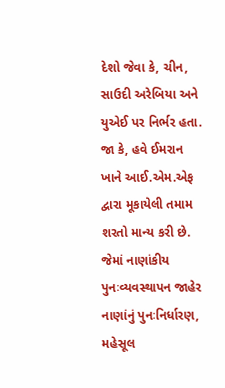દેશો જેવા કે, ચીન, સાઉદી અરેબિયા અને યુએઈ પર નિર્ભર હતા. જા કે, હવે ઈમરાન ખાને આઈ.એમ.એફ દ્વારા મૂકાયેલી તમામ શરતો માન્ય કરી છે. જેમાં નાણાંકીય પુનઃવ્યવસ્થાપન જાહેર નાણાંનું પુનઃનિર્ધારણ, મહેસૂલ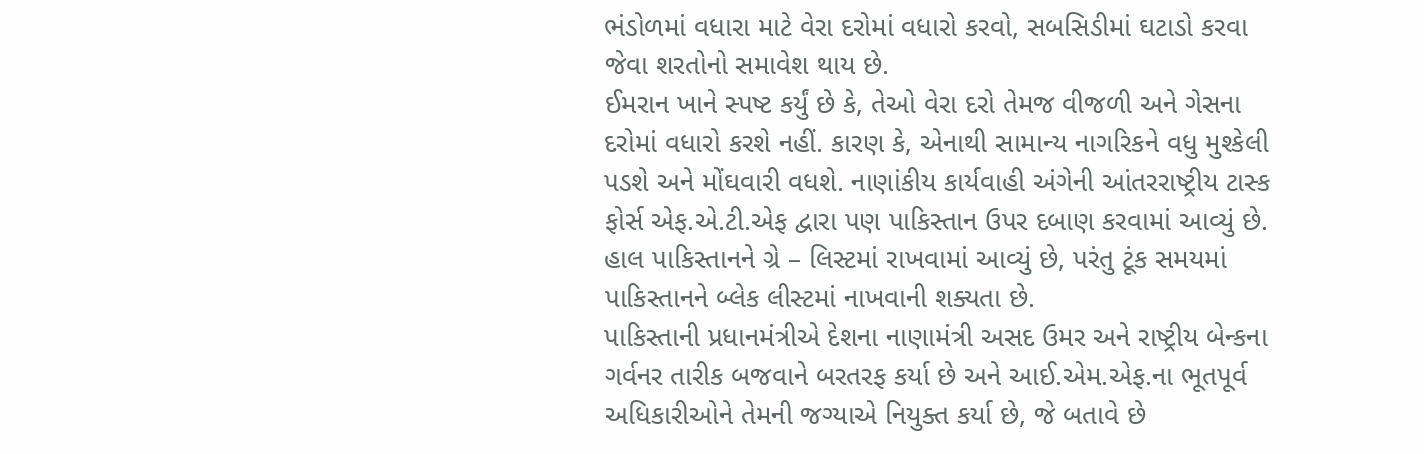ભંડોળમાં વધારા માટે વેરા દરોમાં વધારો કરવો, સબસિડીમાં ઘટાડો કરવા જેવા શરતોનો સમાવેશ થાય છે.
ઈમરાન ખાને સ્પષ્ટ કર્યું છે કે, તેઓ વેરા દરો તેમજ વીજળી અને ગેસના દરોમાં વધારો કરશે નહીં. કારણ કે, એનાથી સામાન્ય નાગરિકને વધુ મુશ્કેલી પડશે અને મોંઘવારી વધશે. નાણાંકીય કાર્યવાહી અંગેની આંતરરાષ્ટ્રીય ટાસ્ક ફોર્સ એફ.એ.ટી.એફ દ્વારા પણ પાકિસ્તાન ઉપર દબાણ કરવામાં આવ્યું છે. હાલ પાકિસ્તાનને ગ્રે – લિસ્ટમાં રાખવામાં આવ્યું છે, પરંતુ ટૂંક સમયમાં પાકિસ્તાનને બ્લેક લીસ્ટમાં નાખવાની શક્યતા છે.
પાકિસ્તાની પ્રધાનમંત્રીએ દેશના નાણામંત્રી અસદ ઉમર અને રાષ્ટ્રીય બેન્કના ગર્વનર તારીક બજવાને બરતરફ કર્યા છે અને આઈ.એમ.એફ.ના ભૂતપૂર્વ અધિકારીઓને તેમની જગ્યાએ નિયુક્ત કર્યા છે, જે બતાવે છે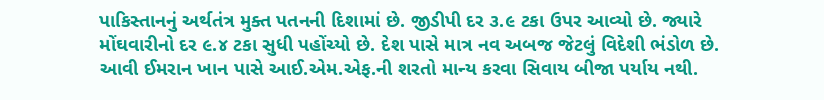પાકિસ્તાનનું અર્થતંત્ર મુક્ત પતનની દિશામાં છે. જીડીપી દર ૩.૯ ટકા ઉપર આવ્યો છે. જ્યારે મોંઘવારીનો દર ૯.૪ ટકા સુધી પહોંચ્યો છે. દેશ પાસે માત્ર નવ અબજ જેટલું વિદેશી ભંડોળ છે. આવી ઈમરાન ખાન પાસે આઈ.એમ.એફ.ની શરતો માન્ય કરવા સિવાય બીજા પર્યાય નથી.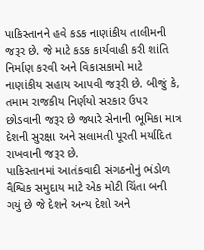પાકિસ્તાનને હવે કડક નાણાંકીય તાલીમની જરૂર છે. જે માટે કડક કાર્યવાહી કરી શાંતિ નિર્માણ કરવી અને વિકાસકામો માટે નાણાંકીય સહાય આપવી જરૂરી છે. બીજું કે, તમામ રાજકીય નિર્ણયો સરકાર ઉપર છોડવાની જરૂર છે જ્યારે સેનાની ભૂમિકા માત્ર દેશની સુરક્ષા અને સલામતી પૂરતી મર્યાદિત રાખવાની જરૂર છે.
પાકિસ્તાનમાં આતંકવાદી સંગઠનોનું ભંડોળ વૈશ્વિક સમુદાય માટે એક મોટી ચિંતા બની ગયું છે જે દેશને અન્ય દેશો અને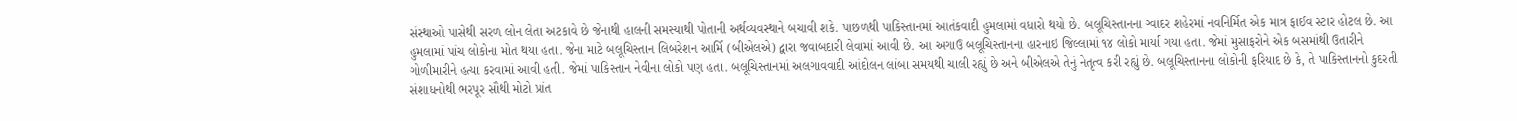સંસ્થાઓ પાસેથી સરળ લોન લેતા અટકાવે છે જેનાથી હાલની સમસ્યાથી પોતાની અર્થવ્યવસ્થાને બચાવી શકે. પાછળથી પાકિસ્તાનમાં આતંકવાદી હુમલામાં વધારો થયો છે. બલૂચિસ્તાનના ગ્વાદર શહેરમાં નવનિર્મિત એક માત્ર ફાઈવ સ્ટાર હોટલ છે. આ હુમલામાં પાંચ લોકોના મોત થયા હતા. જેના માટે બલૂચિસ્તાન લિબરેશન આર્મિ (બીએલએ) દ્વારા જવાબદારી લેવામાં આવી છે. આ અગાઉ બલૂચિસ્તાનના હારનાઇ જિલ્લામાં ૧૪ લોકો માર્યા ગયા હતા. જેમાં મુસાફરોને એક બસમાંથી ઉતારીને ગોળીમારીને હત્યા કરવામાં આવી હતી. જેમાં પાકિસ્તાન નેવીના લોકો પણ હતા. બલૂચિસ્તાનમાં અલગાવવાદી આંદોલન લાંબા સમયથી ચાલી રહ્યું છે અને બીએલએ તેનું નેતૃત્વ કરી રહ્યું છે. બલૂચિસ્તાનના લોકોની ફરિયાદ છે કે, તે પાકિસ્તાનનો કુદરતી સંશાધનોથી ભરપૂર સૌથી મોટો પ્રાંત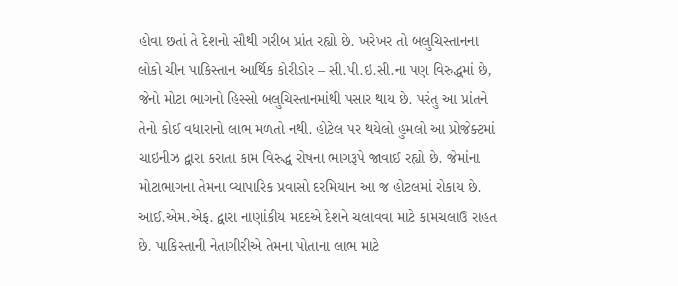હોવા છતાં તે દેશનો સૌથી ગરીબ પ્રાંત રહ્યો છે. ખરેખર તો બલુચિસ્તાનના લોકો ચીન પાકિસ્તાન આર્થિક કોરીડોર – સી.પી.ઇ.સી.ના પણ વિરુદ્ધમાં છે, જેનો મોટા ભાગનો હિસ્સો બલુચિસ્તાનમાંથી પસાર થાય છે. પરંતુ આ પ્રાંતને તેનો કોઈ વધારાનો લાભ મળતો નથી. હોટેલ પર થયેલો હુમલો આ પ્રોજેક્ટમાં ચાઇનીઝ દ્વારા કરાતા કામ વિરુદ્ધ રોષના ભાગરૂપે જાવાઈ રહ્યો છે. જેમાંના મોટાભાગના તેમના વ્યાપારિક પ્રવાસો દરમિયાન આ જ હોટલમાં રોકાય છે. આઈ.એમ.એફ. દ્વારા નાણાંકીય મદદએ દેશને ચલાવવા માટે કામચલાઉ રાહત છે. પાકિસ્તાની નેતાગીરીએ તેમના પોતાના લાભ માટે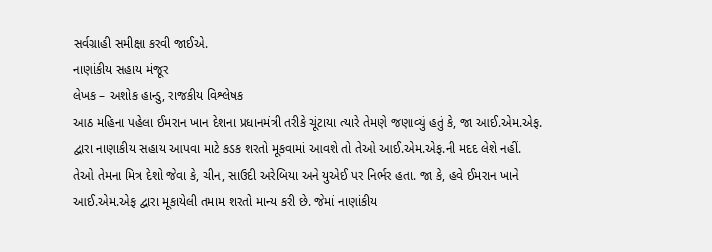સર્વગ્રાહી સમીક્ષા કરવી જાઈએ.
નાણાંકીય સહાય મંજૂર
લેખક – અશોક હાન્ડુ, રાજકીય વિશ્લેષક
આઠ મહિના પહેલા ઈમરાન ખાન દેશના પ્રધાનમંત્રી તરીકે ચૂંટાયા ત્યારે તેમણે જણાવ્યું હતું કે, જા આઈ.એમ.એફ. દ્વારા નાણાકીય સહાય આપવા માટે કડક શરતો મૂકવામાં આવશે તો તેઓ આઈ.એમ.એફ.ની મદદ લેશે નહીં.
તેઓ તેમના મિત્ર દેશો જેવા કે, ચીન, સાઉદી અરેબિયા અને યુએઈ પર નિર્ભર હતા. જા કે, હવે ઈમરાન ખાને આઈ.એમ.એફ દ્વારા મૂકાયેલી તમામ શરતો માન્ય કરી છે. જેમાં નાણાંકીય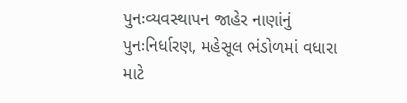પુનઃવ્યવસ્થાપન જાહેર નાણાંનું પુનઃનિર્ધારણ, મહેસૂલ ભંડોળમાં વધારા માટે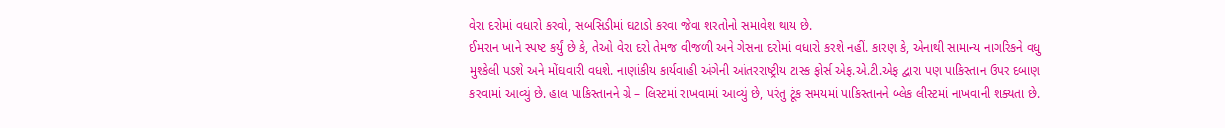વેરા દરોમાં વધારો કરવો, સબસિડીમાં ઘટાડો કરવા જેવા શરતોનો સમાવેશ થાય છે.
ઈમરાન ખાને સ્પષ્ટ કર્યું છે કે, તેઓ વેરા દરો તેમજ વીજળી અને ગેસના દરોમાં વધારો કરશે નહીં. કારણ કે, એનાથી સામાન્ય નાગરિકને વધુ મુશ્કેલી પડશે અને મોંઘવારી વધશે. નાણાંકીય કાર્યવાહી અંગેની આંતરરાષ્ટ્રીય ટાસ્ક ફોર્સ એફ.એ.ટી.એફ દ્વારા પણ પાકિસ્તાન ઉપર દબાણ કરવામાં આવ્યું છે. હાલ પાકિસ્તાનને ગ્રે – લિસ્ટમાં રાખવામાં આવ્યું છે, પરંતુ ટૂંક સમયમાં પાકિસ્તાનને બ્લેક લીસ્ટમાં નાખવાની શક્યતા છે.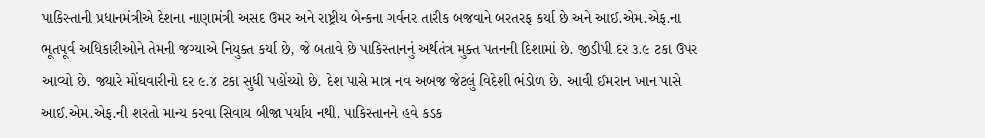પાકિસ્તાની પ્રધાનમંત્રીએ દેશના નાણામંત્રી અસદ ઉમર અને રાષ્ટ્રીય બેન્કના ગર્વનર તારીક બજવાને બરતરફ કર્યા છે અને આઈ.એમ.એફ.ના ભૂતપૂર્વ અધિકારીઓને તેમની જગ્યાએ નિયુક્ત કર્યા છે, જે બતાવે છે પાકિસ્તાનનું અર્થતંત્ર મુક્ત પતનની દિશામાં છે. જીડીપી દર ૩.૯ ટકા ઉપર આવ્યો છે. જ્યારે મોંઘવારીનો દર ૯.૪ ટકા સુધી પહોંચ્યો છે. દેશ પાસે માત્ર નવ અબજ જેટલું વિદેશી ભંડોળ છે. આવી ઈમરાન ખાન પાસે આઈ.એમ.એફ.ની શરતો માન્ય કરવા સિવાય બીજા પર્યાય નથી. પાકિસ્તાનને હવે કડક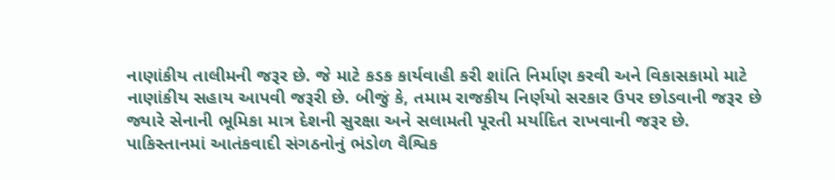નાણાંકીય તાલીમની જરૂર છે. જે માટે કડક કાર્યવાહી કરી શાંતિ નિર્માણ કરવી અને વિકાસકામો માટે નાણાંકીય સહાય આપવી જરૂરી છે. બીજું કે, તમામ રાજકીય નિર્ણયો સરકાર ઉપર છોડવાની જરૂર છે જ્યારે સેનાની ભૂમિકા માત્ર દેશની સુરક્ષા અને સલામતી પૂરતી મર્યાદિત રાખવાની જરૂર છે.
પાકિસ્તાનમાં આતંકવાદી સંગઠનોનું ભંડોળ વૈશ્વિક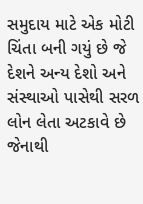સમુદાય માટે એક મોટી ચિંતા બની ગયું છે જે દેશને અન્ય દેશો અને સંસ્થાઓ પાસેથી સરળ લોન લેતા અટકાવે છે જેનાથી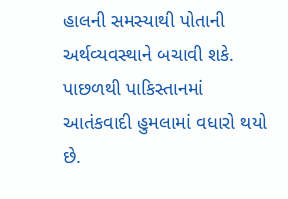હાલની સમસ્યાથી પોતાની અર્થવ્યવસ્થાને બચાવી શકે. પાછળથી પાકિસ્તાનમાં આતંકવાદી હુમલામાં વધારો થયો છે.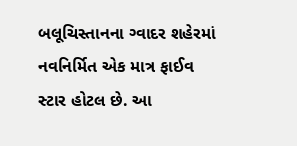બલૂચિસ્તાનના ગ્વાદર શહેરમાં નવનિર્મિત એક માત્ર ફાઈવ સ્ટાર હોટલ છે. આ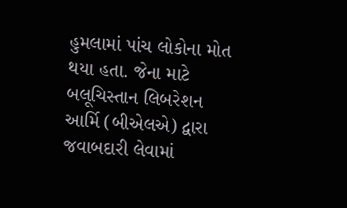હુમલામાં પાંચ લોકોના મોત થયા હતા. જેના માટે બલૂચિસ્તાન લિબરેશન આર્મિ (બીએલએ) દ્વારા જવાબદારી લેવામાં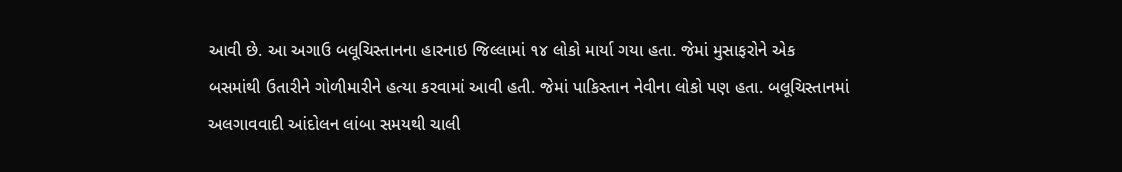આવી છે. આ અગાઉ બલૂચિસ્તાનના હારનાઇ જિલ્લામાં ૧૪ લોકો માર્યા ગયા હતા. જેમાં મુસાફરોને એક બસમાંથી ઉતારીને ગોળીમારીને હત્યા કરવામાં આવી હતી. જેમાં પાકિસ્તાન નેવીના લોકો પણ હતા. બલૂચિસ્તાનમાં અલગાવવાદી આંદોલન લાંબા સમયથી ચાલી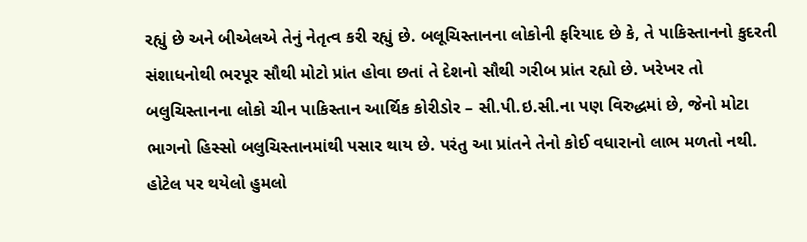રહ્યું છે અને બીએલએ તેનું નેતૃત્વ કરી રહ્યું છે. બલૂચિસ્તાનના લોકોની ફરિયાદ છે કે, તે પાકિસ્તાનનો કુદરતી સંશાધનોથી ભરપૂર સૌથી મોટો પ્રાંત હોવા છતાં તે દેશનો સૌથી ગરીબ પ્રાંત રહ્યો છે. ખરેખર તો બલુચિસ્તાનના લોકો ચીન પાકિસ્તાન આર્થિક કોરીડોર – સી.પી.ઇ.સી.ના પણ વિરુદ્ધમાં છે, જેનો મોટા ભાગનો હિસ્સો બલુચિસ્તાનમાંથી પસાર થાય છે. પરંતુ આ પ્રાંતને તેનો કોઈ વધારાનો લાભ મળતો નથી. હોટેલ પર થયેલો હુમલો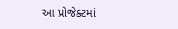આ પ્રોજેક્ટમાં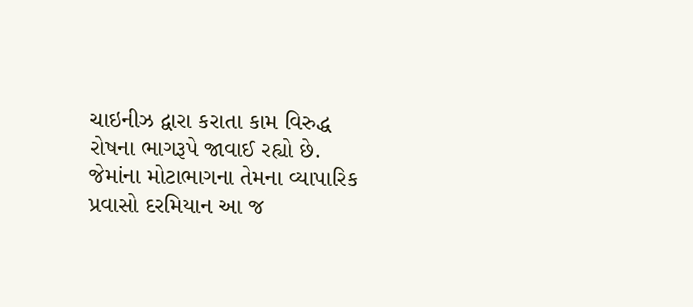ચાઇનીઝ દ્વારા કરાતા કામ વિરુદ્ધ રોષના ભાગરૂપે જાવાઈ રહ્યો છે. જેમાંના મોટાભાગના તેમના વ્યાપારિક પ્રવાસો દરમિયાન આ જ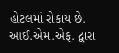હોટલમાં રોકાય છે. આઈ.એમ.એફ. દ્વારા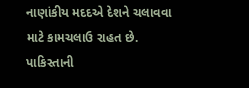નાણાંકીય મદદએ દેશને ચલાવવા માટે કામચલાઉ રાહત છે. પાકિસ્તાની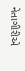નેતાગીરીએ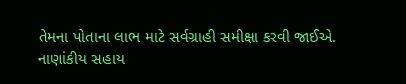તેમના પોતાના લાભ માટે સર્વગ્રાહી સમીક્ષા કરવી જાઈએ.
નાણાંકીય સહાય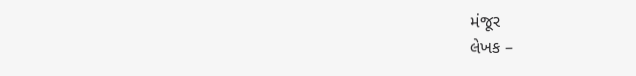મંજૂર
લેખક –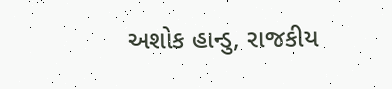અશોક હાન્ડુ, રાજકીય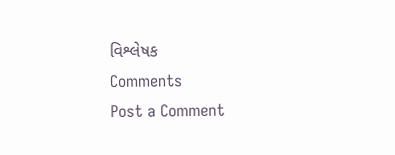વિશ્લેષક
Comments
Post a Comment